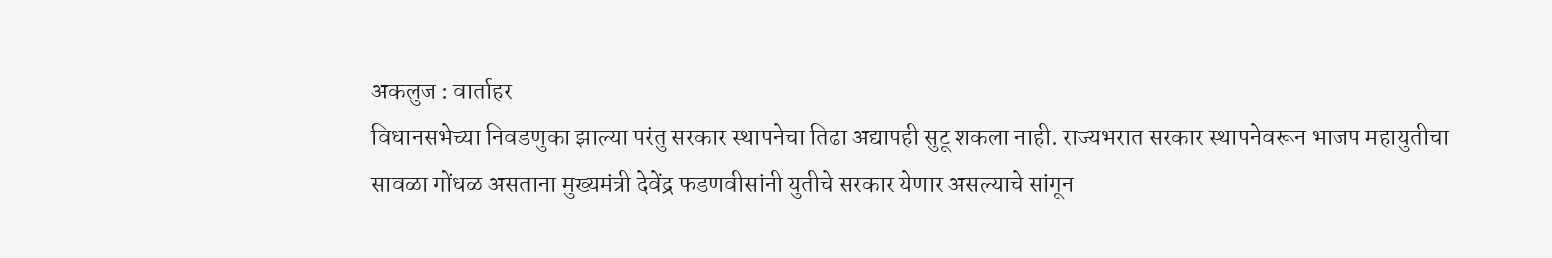अकलुज : वार्ताहर
विधानसभेच्या निवडणुका झाल्या परंतु सरकार स्थापनेचा तिढा अद्यापही सुटू शकला नाही. राज्यभरात सरकार स्थापनेवरून भाजप महायुतीचा सावळा गोंधळ असताना मुख्यमंत्री देवेंद्र फडणवीसांनी युतीचे सरकार येणार असल्याचे सांगून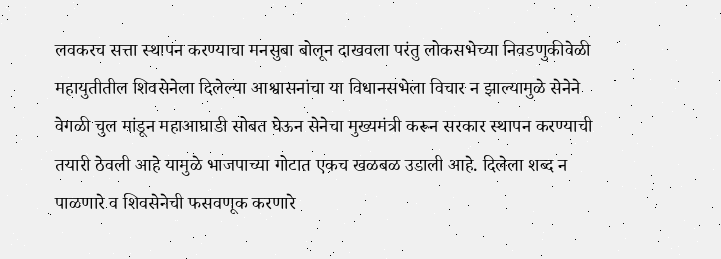लवकरच सत्ता स्थापन करण्याचा मनसुबा बोलून दाखवला परंतु लोकसभेच्या निवडणुकीवेळी महायुतीतील शिवसेनेला दिलेल्या आश्वासनांचा या विधानसभेला विचार न झाल्यामुळे सेनेने वेगळी चुल मांडून महाआघाडी सोबत घेऊन सेनेचा मुख्यमंत्री करून सरकार स्थापन करण्याची तयारी ठेवली आहे यामुळे भाजपाच्या गोटात एकच खळबळ उडाली आहे. दिलेला शब्द न पाळणारे व शिवसेनेची फसवणूक करणारे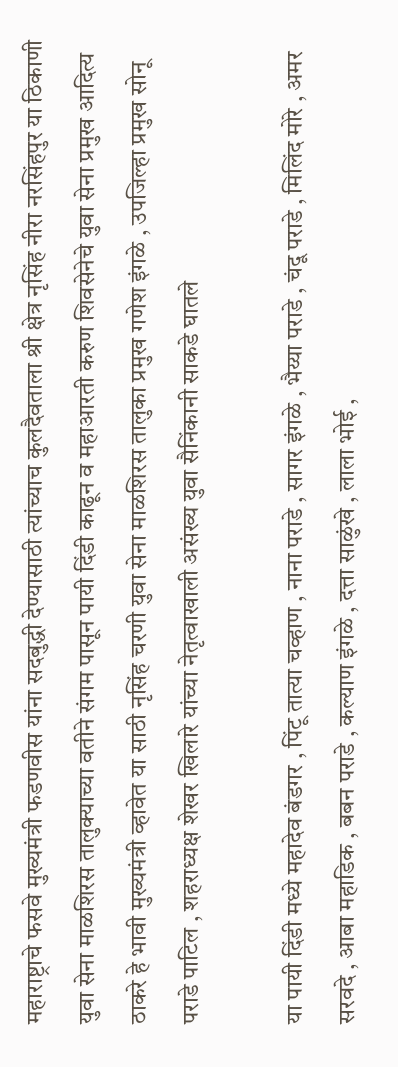महाराष्ट्राचे फसवे मुख्यमंत्री फडणवीस यांना सदबुद्धी देण्यासाठी त्यांच्याच कुलदैवताला श्री क्षेत्र नृसिंह नीरा नरसिंहपुर या ठिकाणी युवा सेना माळशिरस तालुक्याच्या वतीने संगम पासून पायी दिंडी काढून व महाआरती करुण शिवसेनेचे युवा सेना प्रमुख आदित्य ठाकरे हे भावी मुख्यमंत्री व्हावेत या साठी नृसिंह चरणी युवा सेना माळशिरस तालुका प्रमुख गणेश इंगळे , उपजिल्हा प्रमुख सोनू पराडे पाटिल , शहराध्यक्ष शेखर खिलारे यांच्या नेतृत्वाखाली असंख्य युवा सैनिंकानी साकडे घातले

या पायी दिंडी मध्ये महादेव बंडगर , पिंटू तात्या चव्हाण , नाना पराडे , सागर इंगळे , भैय्या पराडे , चंदू पराडे , मिलिंद मोरे , अमर सरवदे , आबा महाडिक , बबन पराडे , कल्याण इंगळे , दत्ता साळुंखे , लाला भोई ,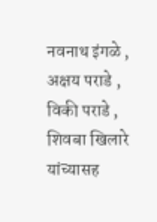नवनाथ इंगळे , अक्षय पराडे , विकी पराडे , शिवबा खिलारे यांच्यासह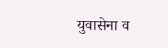युवासेना व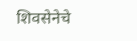शिवसेनेचे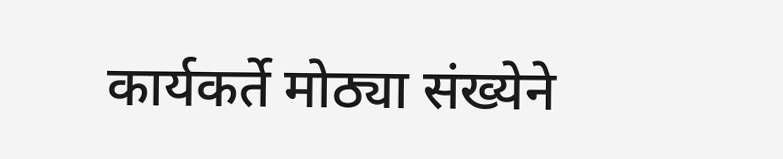कार्यकर्ते मोठ्या संख्येने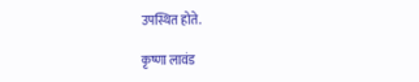उपस्थित होते.

कृष्णा लावंड